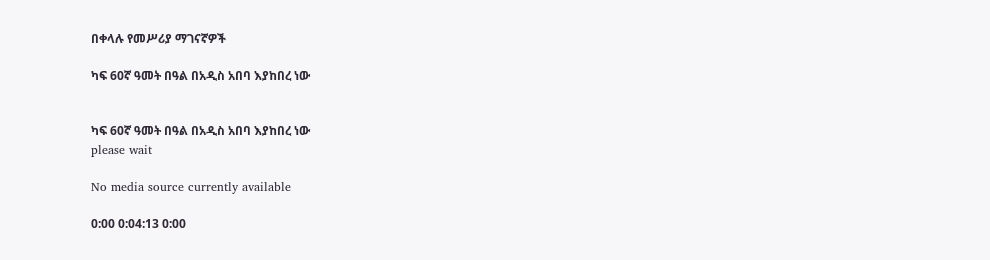በቀላሉ የመሥሪያ ማገናኛዎች

ካፍ 60ኛ ዓመት በዓል በአዲስ አበባ እያከበረ ነው


ካፍ 60ኛ ዓመት በዓል በአዲስ አበባ እያከበረ ነው
please wait

No media source currently available

0:00 0:04:13 0:00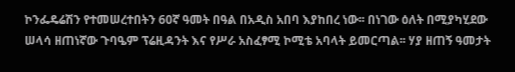ኮንፌዴሬሽን የተመሠረተበትን 60ኛ ዓመት በዓል በአዲስ አበባ እያከበረ ነው፡፡ በነገው ዕለት በሚያካሂደው ሠላሳ ዘጠነኛው ጉባዔም ፕሬዚዳንት እና የሥራ አስፈፃሚ ኮሚቴ አባላት ይመርጣል፡፡ ሃያ ዘጠኝ ዓመታት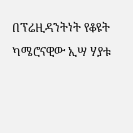በፕሬዚዳንትነት የቆዩት ካሜሮናዊው ኢሣ ሃያቱ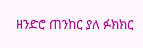ዘንድሮ ጠንከር ያለ ፉክክር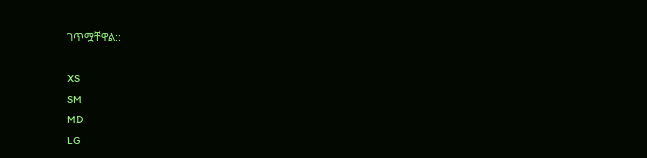ገጥሟቸዋል::

XS
SM
MD
LG